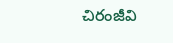చిరంజీవి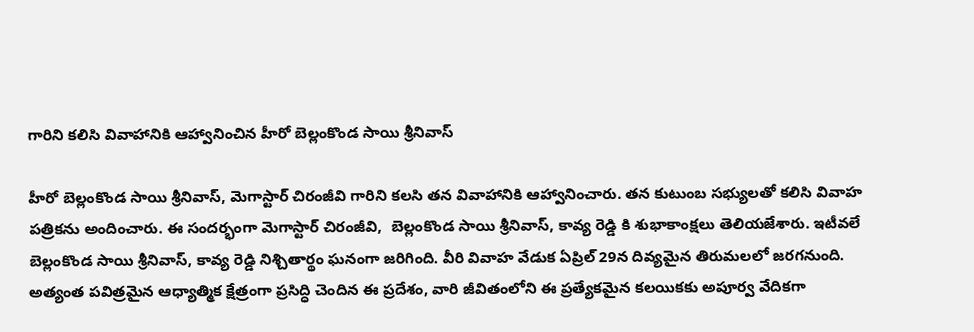గారిని కలిసి వివాహానికి ఆహ్వానించిన హీరో బెల్లంకొండ సాయి శ్రీనివాస్

హీరో బెల్లంకొండ సాయి శ్రీనివాస్, మెగాస్టార్ చిరంజీవి గారిని కలసి తన వివాహానికి ఆహ్వానించారు. తన కుటుంబ సభ్యులతో కలిసి వివాహ పత్రికను అందించారు. ఈ సందర్భంగా మెగాస్టార్ చిరంజీవి,  బెల్లంకొండ సాయి శ్రీనివాస్‌, కావ్య రెడ్డి కి శుభాకాంక్షలు తెలియజేశారు. ఇటీవలే బెల్లంకొండ సాయి శ్రీనివాస్, కావ్య రెడ్డి నిశ్చితార్థం ఘనంగా జరిగింది. వీరి వివాహ వేడుక ఏప్రిల్ 29న దివ్యమైన తిరుమలలో జరగనుంది. అత్యంత పవిత్రమైన ఆధ్యాత్మిక క్షేత్రంగా ప్రసిద్ధి చెందిన ఈ ప్రదేశం, వారి జీవితంలోని ఈ ప్రత్యేకమైన కలయికకు అపూర్వ వేదికగా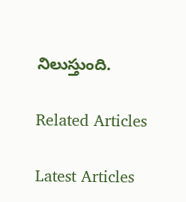నిలుస్తుంది.

Related Articles

Latest Articles